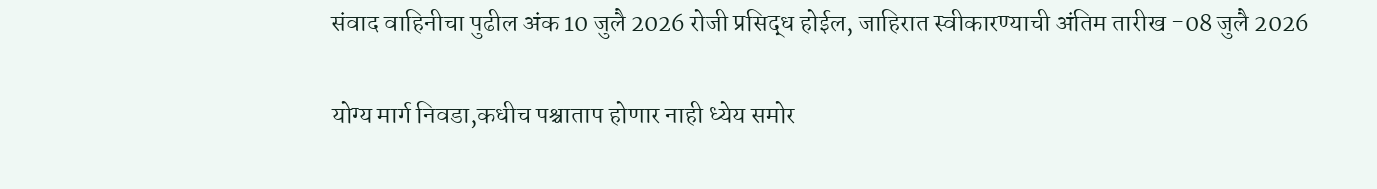संवाद वाहिनीचा पुढील अंक 10 जुलै 2026 रोजी प्रसिद्ध होईल, जाहिरात स्वीकारण्याची अंतिम तारीख -08 जुलै 2026

योग्य मार्ग निवडा,कधीच पश्चाताप होणार नाही ध्येय समोर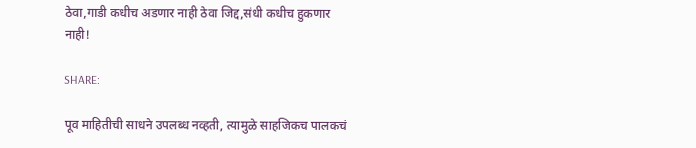ठेवा,गाडी कधीच अडणार नाही ठेवा जिद्द,संधी कधीच हुकणार नाही!

SHARE:

पूव माहितीची साधने उपलब्ध नव्हती, त्यामुळे साहजिकच पालकचं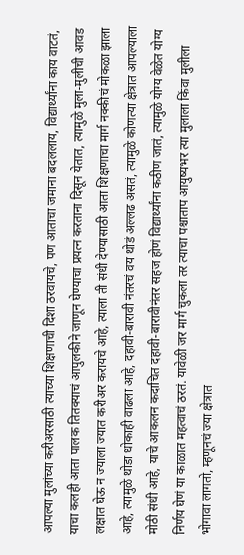आपल्या मुलांच्या करीअरसाठी त्याच्या शिक्षणाची दिशा ठरवायचे, पण आताचा जमाना बदललाय, विद्यार्थ्यांना काय वाटतं, याचा कलही आता पालक तितक्याचं आपुलकीने जाणून घेण्याचा प्रयत्न करताना दिसून येतात, त्यामुळे मुला-मुलीची आवड लक्षात घेऊ न ज्याला ज्यात करीअर करायचे आहे, त्याला ती संधी देण्यासाठी आता शिक्षणाचा मार्ग नक्कीचं मोकळा झाला आहे, त्यामुळे थोडा धोकाही वाढला आहे, दहावी-बारावी नंतरचं वय थोडं अल्लढ असतं, त्यामुळे कोणत्या क्षेत्रात आपल्याला मोठी संधी आहे, याचे आकलन कदाचित दहावी-बारावीनंतर सहज होणं विद्यार्थ्यांना कठीण जातं, त्यामुळे योग्य वेळेत योग्य निर्णय घेणं या काळात महत्वाचं ठरतं. यावेळी जर मार्ग चुकला तर त्याचा पश्चाताप आयुष्यभर त्या मुलाला किंवा मुलीला भोगावा लागतो, म्हणूनचं ज्या क्षेत्रात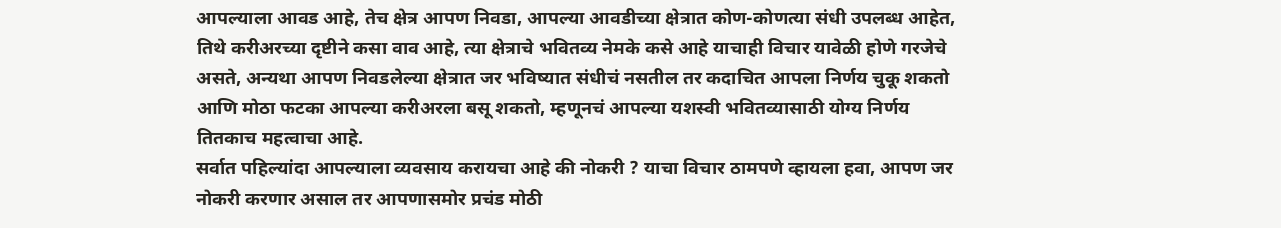आपल्याला आवड आहे, तेच क्षेत्र आपण निवडा, आपल्या आवडीच्या क्षेत्रात कोण-कोणत्या संधी उपलब्ध आहेत, तिथे करीअरच्या दृष्टीने कसा वाव आहे, त्या क्षेत्राचे भवितव्य नेमके कसे आहे याचाही विचार यावेळी होणे गरजेचे असते, अन्यथा आपण निवडलेल्या क्षेत्रात जर भविष्यात संधीचं नसतील तर कदाचित आपला निर्णय चुकू शकतो आणि मोठा फटका आपल्या करीअरला बसू शकतो, म्हणूनचं आपल्या यशस्वी भवितव्यासाठी योग्य निर्णय तितकाच महत्वाचा आहे.
सर्वात पहिल्यांदा आपल्याला व्यवसाय करायचा आहे की नोकरी ? याचा विचार ठामपणे व्हायला हवा, आपण जर नोकरी करणार असाल तर आपणासमोर प्रचंड मोठी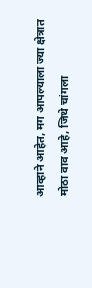आव्हाने आहेत, मग आपल्याला ज्या क्षेत्रात मोठा वाव आहे, जिथे चांगला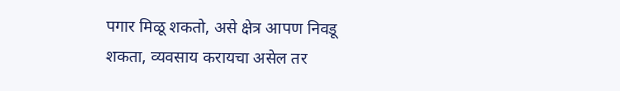पगार मिळू शकतो, असे क्षेत्र आपण निवडू शकता, व्यवसाय करायचा असेल तर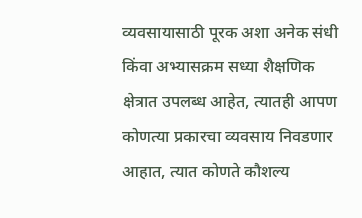व्यवसायासाठी पूरक अशा अनेक संधी किंवा अभ्यासक्रम सध्या शैक्षणिक क्षेत्रात उपलब्ध आहेत, त्यातही आपण कोणत्या प्रकारचा व्यवसाय निवडणार आहात, त्यात कोणते कौशल्य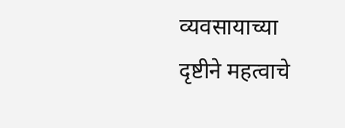व्यवसायाच्या दृष्टीने महत्वाचे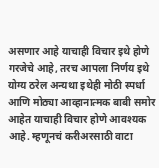असणार आहे याचाही विचार इथे होणे गरजेचे आहे, तरच आपला निर्णय इथे योग्य ठरेल अन्यथा इथेही मोठी स्पर्धा आणि मोठ्या आव्हानात्मक बाबी समोर आहेत याचाही विचार होणे आवश्यक आहे. म्हणूनचं करीअरसाठी वाटा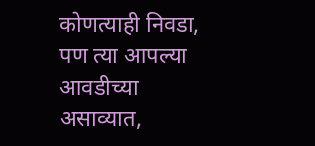कोणत्याही निवडा, पण त्या आपल्या आवडीच्या असाव्यात,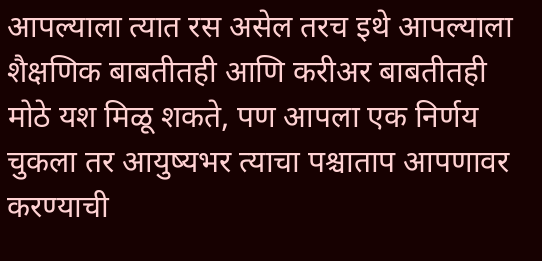आपल्याला त्यात रस असेल तरच इथे आपल्याला शैक्षणिक बाबतीतही आणि करीअर बाबतीतही मोठे यश मिळू शकते, पण आपला एक निर्णय चुकला तर आयुष्यभर त्याचा पश्चाताप आपणावर करण्याची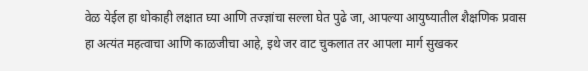वेळ येईल हा धोकाही लक्षात घ्या आणि तज्ज्ञांचा सल्ला घेत पुढे जा, आपल्या आयुष्यातील शैक्षणिक प्रवास हा अत्यंत महत्वाचा आणि काळजीचा आहे, इथे जर वाट चुकलात तर आपला मार्ग सुखकर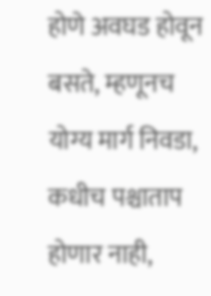होणे अवघड होवून बसते, म्हणूनच योग्य मार्ग निवडा, कधीच पश्चाताप होणार नाही,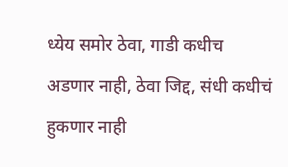ध्येय समोर ठेवा, गाडी कधीच अडणार नाही, ठेवा जिद्द, संधी कधीचं हुकणार नाही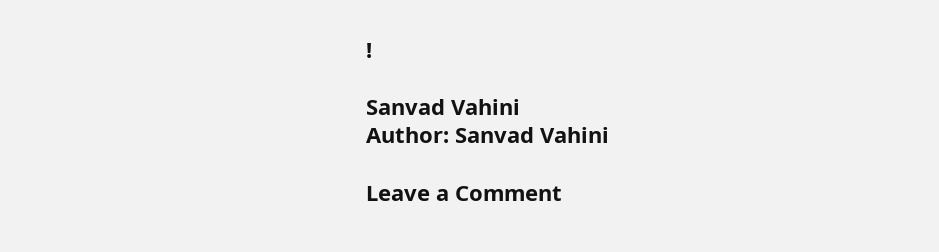!

Sanvad Vahini
Author: Sanvad Vahini

Leave a Comment